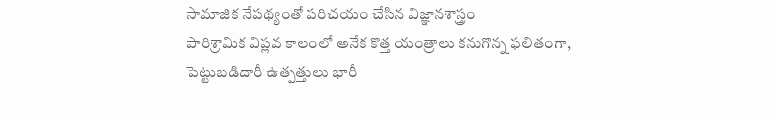సామాజిక నేపథ్యంతో పరిచయం చేసిన విజ్ఞానశాస్త్రం
పారిశ్రామిక విప్లవ కాలంలో అనేక కొత్త యంత్రాలు కనుగొన్న ఫలితంగా, పెట్టుబడిదారీ ఉత్పత్తులు భారీ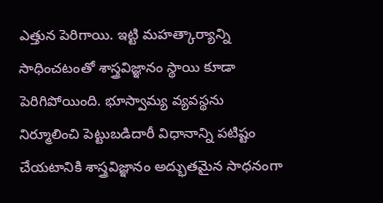ఎత్తున పెరిగాయి. ఇట్టి మహత్కార్యాన్ని సాధించటంతో శాస్త్రవిజ్ఞానం స్థాయి కూడా పెరిగిపోయింది. భూస్వామ్య వ్యవస్థను నిర్మూలించి పెట్టుబడిదారీ విధానాన్ని పటిష్టం చేయటానికి శాస్త్రవిజ్ఞానం అద్భుతమైన సాధనంగా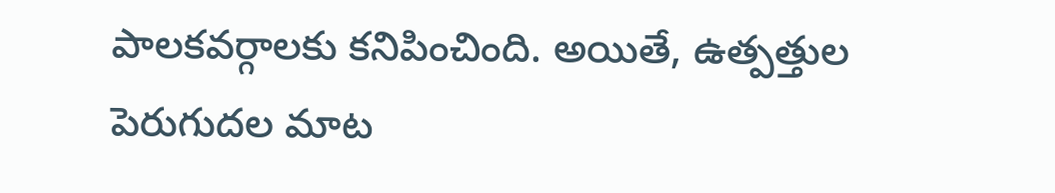పాలకవర్గాలకు కనిపించింది. అయితే, ఉత్పత్తుల పెరుగుదల మాట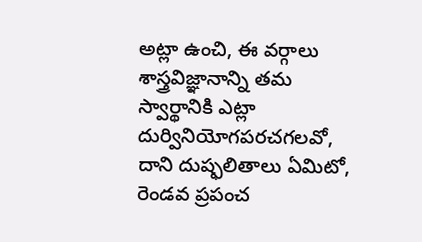అట్లా ఉంచి, ఈ వర్గాలు శాస్త్రవిజ్ఞానాన్ని తమ స్వార్థానికి ఎట్లా దుర్వినియోగపరచగలవో, దాని దుష్ఫలితాలు ఏమిటో, రెండవ ప్రపంచ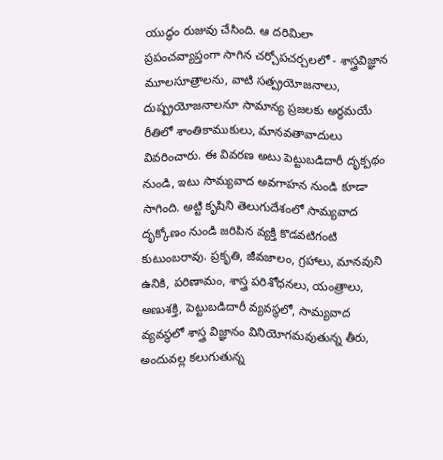యుద్ధం రుజువు చేసింది. ఆ దరిమిలా ప్రపంచవ్యాప్తంగా సాగిన చర్చోపచర్చలలో - శాస్త్రవిజ్ఞాన మూలసూత్రాలను, వాటి సత్ప్రయోజనాలు, దుష్ప్రయోజనాలనూ సామాన్య ప్రజలకు అర్థమయే రీతిలో శాంతికాముకులు, మానవతావాదులు వివరించారు. ఈ వివరణ అటు పెట్టుబడిదారీ దృక్పథం నుండి, ఇటు సామ్యవాద అవగాహన నుండి కూడా సాగింది. అట్టి కృషిని తెలుగుదేశంలో సామ్యవాద దృక్కోణం నుండి జరిపిన వ్యక్తి కొడవటిగంటి కుటుంబరావు. ప్రకృతి, జీవజాలం, గ్రహాలు, మానవుని ఉనికి, పరిణామం, శాస్త్ర పరిశోధనలు, యంత్రాలు, అణుశక్తి, పెట్టుబడిదారీ వ్యవస్థలో, సామ్యవాద వ్యవస్థలో శాస్త్ర విజ్ఞానం వినియోగమవుతున్న తీరు, అందువల్ల కలుగుతున్న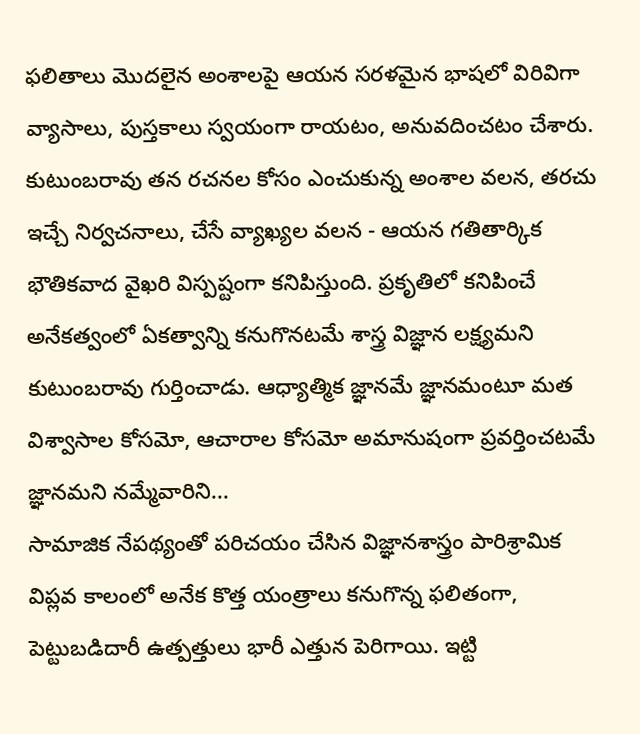ఫలితాలు మొదలైన అంశాలపై ఆయన సరళమైన భాషలో విరివిగా వ్యాసాలు, పుస్తకాలు స్వయంగా రాయటం, అనువదించటం చేశారు.
కుటుంబరావు తన రచనల కోసం ఎంచుకున్న అంశాల వలన, తరచు ఇచ్చే నిర్వచనాలు, చేసే వ్యాఖ్యల వలన - ఆయన గతితార్కిక భౌతికవాద వైఖరి విస్పష్టంగా కనిపిస్తుంది. ప్రకృతిలో కనిపించే అనేకత్వంలో ఏకత్వాన్ని కనుగొనటమే శాస్త్ర విజ్ఞాన లక్ష్యమని కుటుంబరావు గుర్తించాడు. ఆధ్యాత్మిక జ్ఞానమే జ్ఞానమంటూ మత విశ్వాసాల కోసమో, ఆచారాల కోసమో అమానుషంగా ప్రవర్తించటమే జ్ఞానమని నమ్మేవారిని...
సామాజిక నేపథ్యంతో పరిచయం చేసిన విజ్ఞానశాస్త్రం పారిశ్రామిక విప్లవ కాలంలో అనేక కొత్త యంత్రాలు కనుగొన్న ఫలితంగా, పెట్టుబడిదారీ ఉత్పత్తులు భారీ ఎత్తున పెరిగాయి. ఇట్టి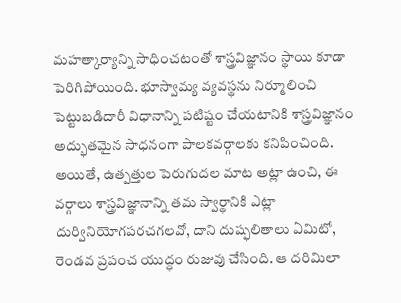మహత్కార్యాన్ని సాధించటంతో శాస్త్రవిజ్ఞానం స్థాయి కూడా పెరిగిపోయింది. భూస్వామ్య వ్యవస్థను నిర్మూలించి పెట్టుబడిదారీ విధానాన్ని పటిష్టం చేయటానికి శాస్త్రవిజ్ఞానం అద్భుతమైన సాధనంగా పాలకవర్గాలకు కనిపించింది. అయితే, ఉత్పత్తుల పెరుగుదల మాట అట్లా ఉంచి, ఈ వర్గాలు శాస్త్రవిజ్ఞానాన్ని తమ స్వార్థానికి ఎట్లా దుర్వినియోగపరచగలవో, దాని దుష్ఫలితాలు ఏమిటో, రెండవ ప్రపంచ యుద్ధం రుజువు చేసింది. ఆ దరిమిలా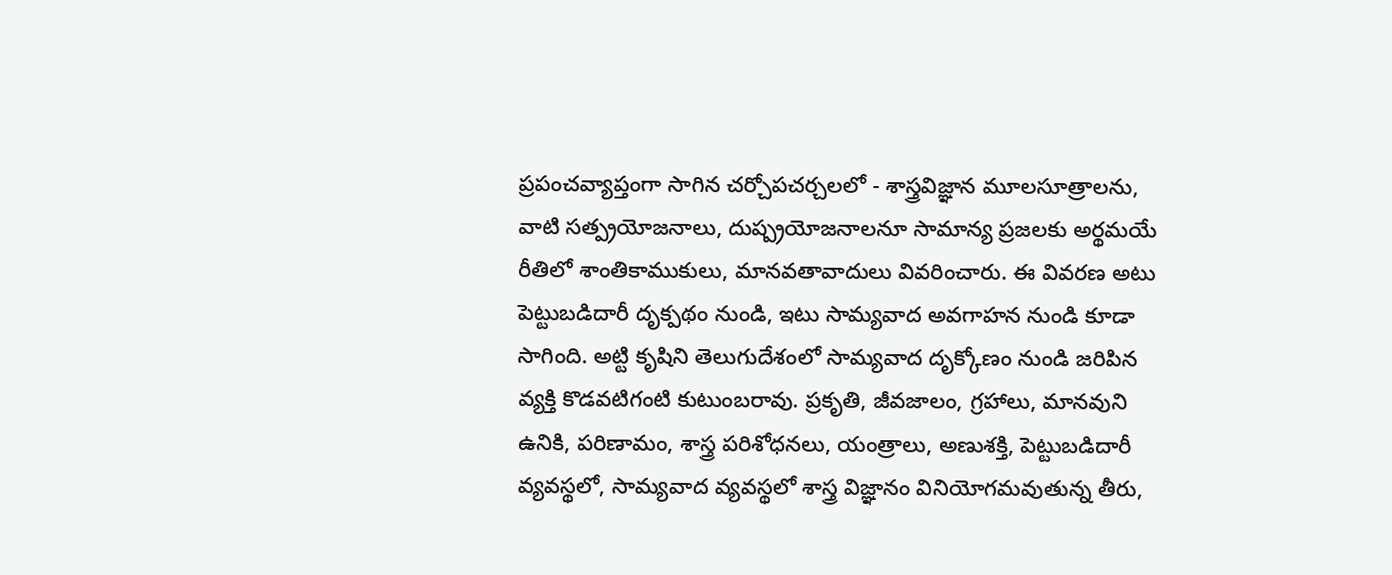ప్రపంచవ్యాప్తంగా సాగిన చర్చోపచర్చలలో - శాస్త్రవిజ్ఞాన మూలసూత్రాలను, వాటి సత్ప్రయోజనాలు, దుష్ప్రయోజనాలనూ సామాన్య ప్రజలకు అర్థమయే రీతిలో శాంతికాముకులు, మానవతావాదులు వివరించారు. ఈ వివరణ అటు పెట్టుబడిదారీ దృక్పథం నుండి, ఇటు సామ్యవాద అవగాహన నుండి కూడా సాగింది. అట్టి కృషిని తెలుగుదేశంలో సామ్యవాద దృక్కోణం నుండి జరిపిన వ్యక్తి కొడవటిగంటి కుటుంబరావు. ప్రకృతి, జీవజాలం, గ్రహాలు, మానవుని ఉనికి, పరిణామం, శాస్త్ర పరిశోధనలు, యంత్రాలు, అణుశక్తి, పెట్టుబడిదారీ వ్యవస్థలో, సామ్యవాద వ్యవస్థలో శాస్త్ర విజ్ఞానం వినియోగమవుతున్న తీరు,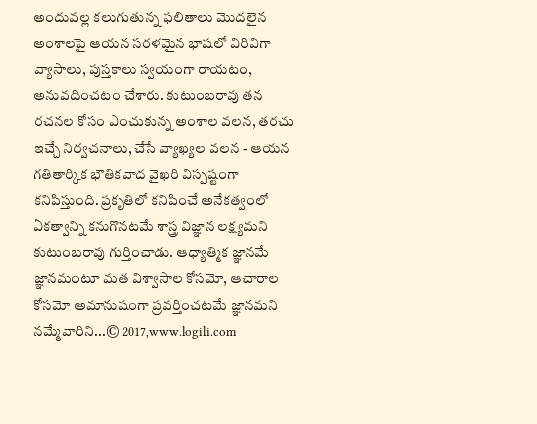అందువల్ల కలుగుతున్న ఫలితాలు మొదలైన అంశాలపై ఆయన సరళమైన భాషలో విరివిగా వ్యాసాలు, పుస్తకాలు స్వయంగా రాయటం, అనువదించటం చేశారు. కుటుంబరావు తన రచనల కోసం ఎంచుకున్న అంశాల వలన, తరచు ఇచ్చే నిర్వచనాలు, చేసే వ్యాఖ్యల వలన - ఆయన గతితార్కిక భౌతికవాద వైఖరి విస్పష్టంగా కనిపిస్తుంది. ప్రకృతిలో కనిపించే అనేకత్వంలో ఏకత్వాన్ని కనుగొనటమే శాస్త్ర విజ్ఞాన లక్ష్యమని కుటుంబరావు గుర్తించాడు. ఆధ్యాత్మిక జ్ఞానమే జ్ఞానమంటూ మత విశ్వాసాల కోసమో, ఆచారాల కోసమో అమానుషంగా ప్రవర్తించటమే జ్ఞానమని నమ్మేవారిని...© 2017,www.logili.com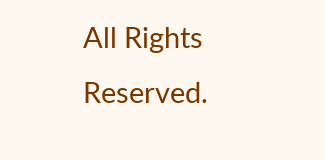All Rights Reserved.